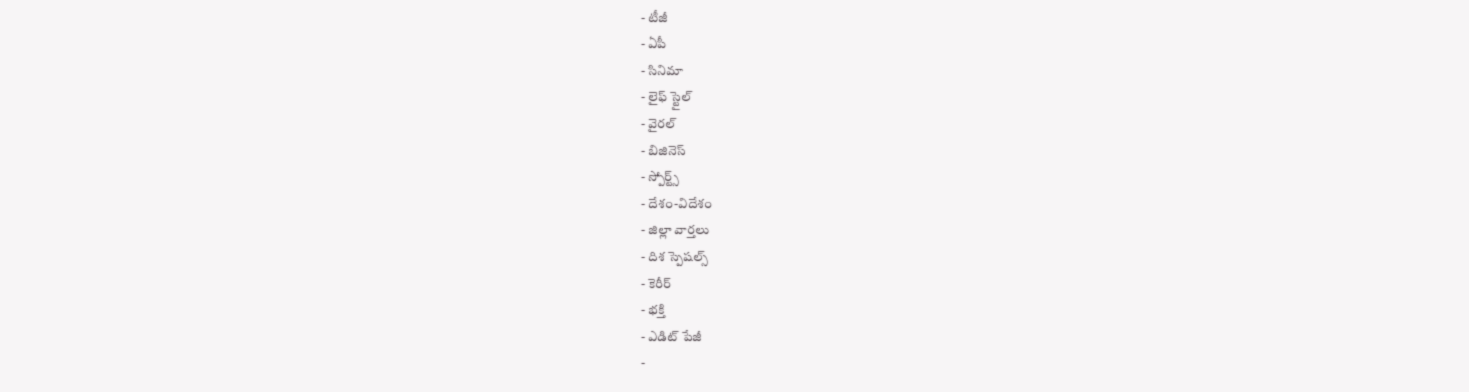- టీజీ
- ఏపీ
- సినిమా
- లైఫ్ స్టైల్
- వైరల్
- బిజినెస్
- స్పోర్ట్స్
- దేశం-విదేశం
- జిల్లా వార్తలు
- దిశ స్పెషల్స్
- కెరీర్
- భక్తి
- ఎడిట్ పేజీ
-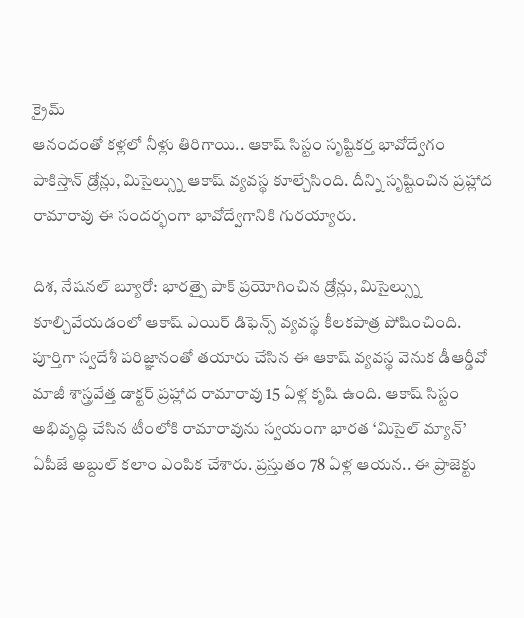క్రైమ్
ఆనందంతో కళ్లలో నీళ్లు తిరిగాయి.. ఆకాష్ సిస్టం సృష్టికర్త భావోద్వేగం
పాకిస్తాన్ డ్రోన్లు, మిసైల్స్ను ఆకాష్ వ్యవస్థ కూల్చేసింది. దీన్ని సృష్టించిన ప్రహ్లాద రామారావు ఈ సందర్భంగా భావోద్వేగానికి గురయ్యారు.

దిశ, నేషనల్ బ్యూరో: భారత్పై పాక్ ప్రయోగించిన డ్రోన్లు, మిసైల్స్ను కూల్చివేయడంలో ఆకాష్ ఎయిర్ డిఫెన్స్ వ్యవస్థ కీలకపాత్ర పోషించింది. పూర్తిగా స్వదేశీ పరిజ్ఞానంతో తయారు చేసిన ఈ ఆకాష్ వ్యవస్థ వెనుక డీఆర్డీవో మాజీ శాస్త్రవేత్త డాక్టర్ ప్రహ్లాద రామారావు 15 ఏళ్ల కృషి ఉంది. ఆకాష్ సిస్టం అభివృద్ధి చేసిన టీంలోకి రామారావును స్వయంగా భారత ‘మిసైల్ మ్యాన్’ ఏపీజే అబ్దుల్ కలాం ఎంపిక చేశారు. ప్రస్తుతం 78 ఏళ్ల ఆయన.. ఈ ప్రాజెక్టు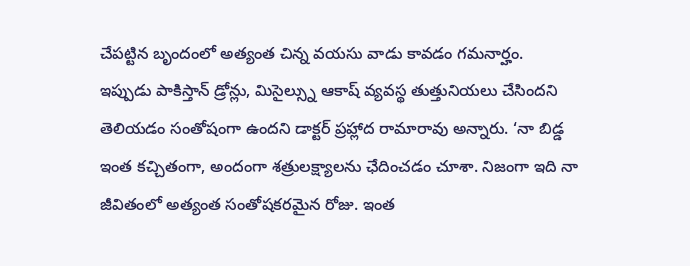చేపట్టిన బృందంలో అత్యంత చిన్న వయసు వాడు కావడం గమనార్హం.
ఇప్పుడు పాకిస్తాన్ డ్రోన్లు, మిసైల్స్ను ఆకాష్ వ్యవస్థ తుత్తునియలు చేసిందని తెలియడం సంతోషంగా ఉందని డాక్టర్ ప్రహ్లాద రామారావు అన్నారు. ‘నా బిడ్డ ఇంత కచ్చితంగా, అందంగా శత్రులక్ష్యాలను ఛేదించడం చూశా. నిజంగా ఇది నా జీవితంలో అత్యంత సంతోషకరమైన రోజు. ఇంత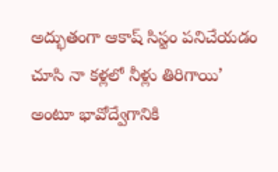అద్భుతంగా ఆకాష్ సిస్టం పనిచేయడం చూసి నా కళ్లలో నీళ్లు తిరిగాయి’ అంటూ భావోద్వేగానికి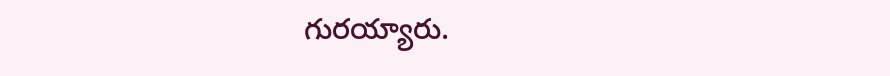గురయ్యారు.